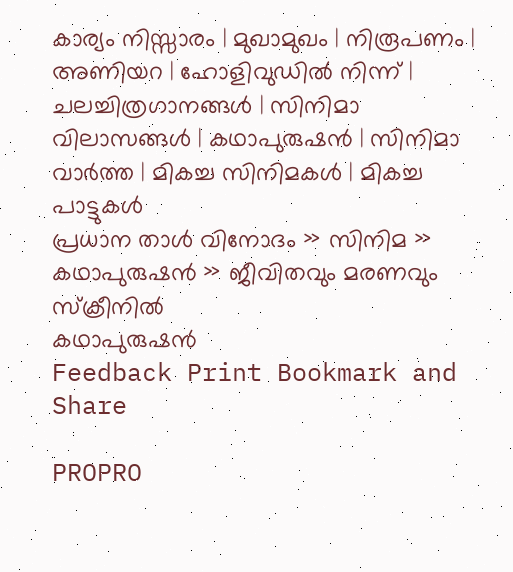കാര്യം നിസ്സാരം | മുഖാമുഖം | നിരൂപണം | അണിയറ | ഹോളിവുഡില്‍ നിന്ന്‌ | ചലച്ചിത്രഗാനങ്ങള്‍ | സിനിമാ വിലാസങ്ങള്‍ | കഥാപുരുഷന്‍ | സിനിമാ വാര്‍ത്ത | മികച്ച സിനിമകള്‍ | മികച്ച പാട്ടുകള്‍
പ്രധാന താള്‍ വിനോദം » സിനിമ » കഥാപുരുഷന്‍ » ജീവിതവും മരണവും സ്ക്രീനില്‍
കഥാപുരുഷന്‍
Feedback Print Bookmark and Share

PROPRO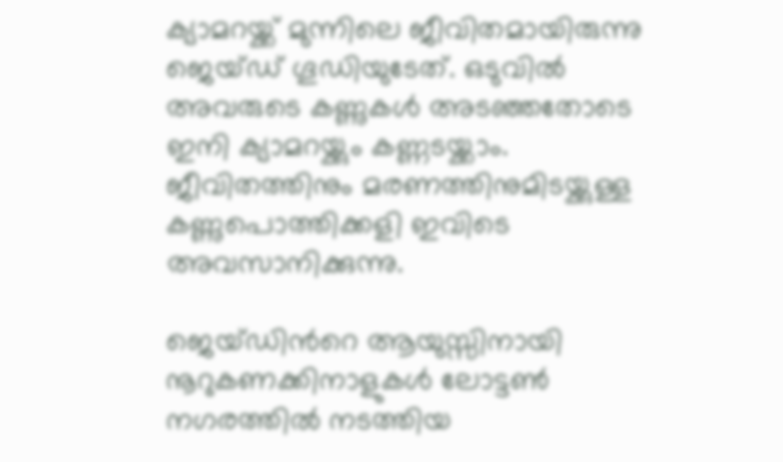ക്യാമറയ്ക്ക് മുന്നിലെ ജീവിതമായിരുന്നു ജെയ്ഡ് ഗൂഡിയുടേത്. ഒടുവില്‍ അവരുടെ കണ്ണുകള്‍ അടഞ്ഞതോടെ ഇനി ക്യാമറയ്ക്കും കണ്ണടയ്ക്കാം. ജീവിതത്തിനും മരണത്തിനുമിടയ്ക്കുള്ള കണ്ണുപൊത്തിക്കളി ഇവിടെ അവസാനിക്കുന്നു.

ജെയ്ഡിന്‍റെ ആയുസ്സിനായി നൂറുകണക്കിനാളുകള്‍ ലോട്ടണ്‍ നഗരത്തില്‍ നടത്തിയ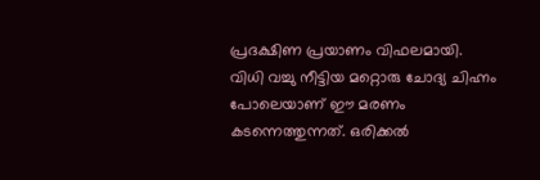പ്രദക്ഷിണ പ്രയാണം വിഫലമായി.
വിധി വച്ചു നീട്ടിയ മറ്റൊരു ചോദ്യ ചിഹ്നം പോലെയാണ് ഈ മരണം കടന്നെത്തുന്നത്. ഒരിക്കല്‍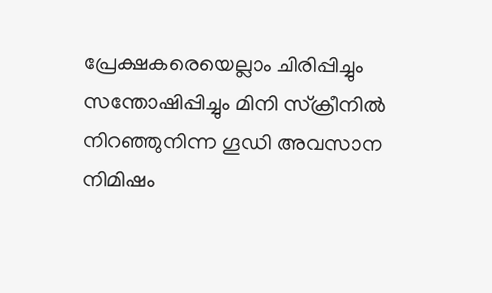പ്രേക്ഷകരെയെല്ലാം ചിരിപ്പിച്ചും സന്തോഷിപ്പിച്ചും മിനി സ്ക്രീനില്‍ നിറഞ്ഞുനിന്ന ഗൂഡി അവസാന നിമിഷം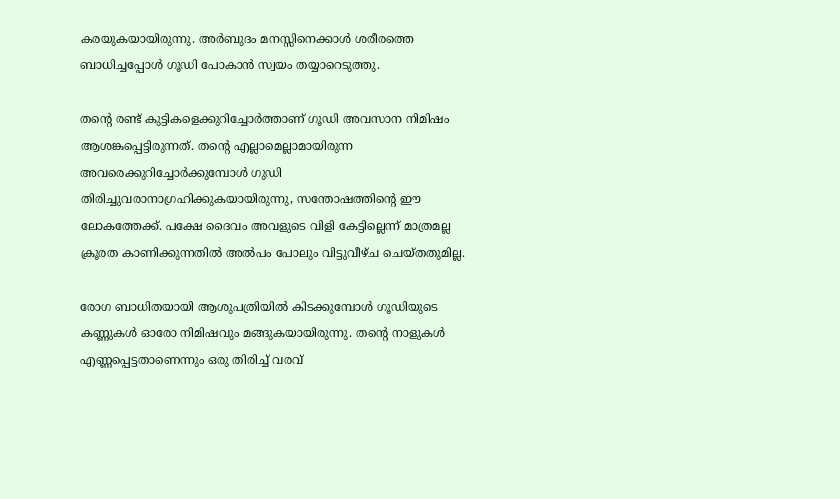കരയുകയായിരുന്നു. അര്‍ബുദം മനസ്സിനെക്കാള്‍ ശരീരത്തെ ബാധിച്ചപ്പോള്‍ ഗൂഡി പോകാന്‍ സ്വയം തയ്യാറെടുത്തു.

തന്‍റെ രണ്ട് കുട്ടികളെക്കുറിച്ചോര്‍ത്താണ് ഗൂഡി അവസാന നിമിഷം ആശങ്കപ്പെട്ടിരുന്നത്. തന്‍റെ എല്ലാമെല്ലാമായിരുന്ന അവരെക്കുറിച്ചോര്‍ക്കുമ്പോള്‍ ഗുഡി തിരിച്ചുവരാനാഗ്രഹിക്കുകയായിരുന്നു, സന്തോഷത്തിന്‍റെ ഈ ലോകത്തേക്ക്. പക്ഷേ ദൈവം അവളുടെ വിളി കേട്ടില്ലെന്ന് മാത്രമല്ല ക്രൂരത കാണിക്കുന്നതില്‍ അല്‍പം പോലും വിട്ടുവീഴ്ച ചെയ്തതുമില്ല.

രോഗ ബാധിതയായി ആശുപത്രിയില്‍ കിടക്കുമ്പോള്‍ ഗൂഡിയുടെ കണ്ണുകള്‍ ഓരോ നിമിഷവും മങ്ങുകയായിരുന്നു. തന്‍റെ നാളുകള്‍ എണ്ണപ്പെട്ടതാണെന്നും ഒരു തിരിച്ച് വരവ്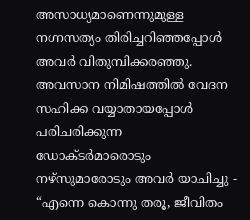അസാധ്യമാണെന്നുമുള്ള നഗ്നസത്യം തിരിച്ചറിഞ്ഞപ്പോള്‍ അവര്‍ വിതുമ്പിക്കരഞ്ഞു. അവസാന നിമിഷത്തില്‍ വേദന സഹിക്ക വയ്യാതായപ്പോള്‍ പരിചരിക്കുന്ന ഡോക്ടര്‍മാരൊടും നഴ്സുമാരോടും അവര്‍ യാചിച്ചു - “എന്നെ കൊന്നു തരൂ, ജീവിതം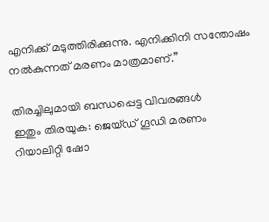എനിക്ക് മടുത്തിരിക്കുന്നു. എനിക്കിനി സന്തോഷം നല്‍കുന്നത് മരണം മാത്രമാണ്.”

തിരച്ചിലുമായി ബന്ധപ്പെട്ട വിവരങ്ങള്‍
ഇതും തിരയുക: ജെയ്ഡ് ഗൂഡി മരണം റിയാലിറ്റി ഷോ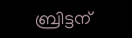ബ്രിട്ടന്